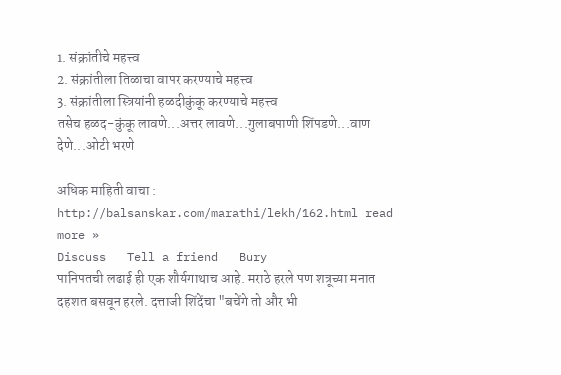1. संक्रांतीचे महत्त्व
2. संक्रांतीला तिळाचा वापर करण्याचे महत्त्व
3. संक्रांतीला स्त्रियांनी हळदीकुंकू करण्याचे महत्त्व
तसेच हळद-कुंकू लावणे...अत्तर लावणे...गुलाबपाणी शिंपडणे...वाण देणे...ओटी भरणे

अधिक माहिती वाचा : http://balsanskar.com/marathi/lekh/162.html read more »
Discuss   Tell a friend   Bury
पानिपतची लढाई ही एक शौर्यगाथाच आहे. मराठे हरले पण शत्रूच्या मनात दहशत बसवून हरले. दत्ताजी शिंदेंचा "बचेंगे तो और भी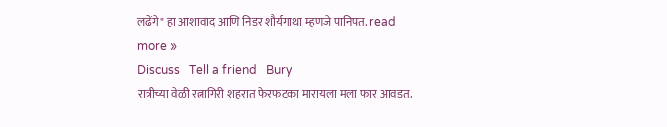लढेंगे" हा आशावाद आणि निडर शौर्यगाथा म्हणजे पानिपत. read more »
Discuss   Tell a friend   Bury
रात्रीच्या वेळी रत्नागिरी शहरात फेरफटका मारायला मला फार आवडत.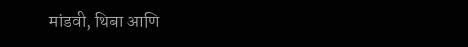मांडवी, थिबा आणि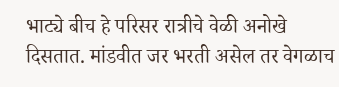भाट्ये बीच हे परिसर रात्रीचे वेळी अनोखे दिसतात. मांडवीत जर भरती असेल तर वेगळाच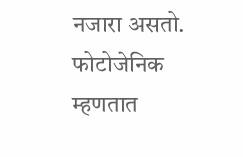नजारा असतो. फोटोजेनिक म्हणतात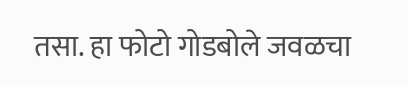तसा. हा फोटो गोडबोले जवळचा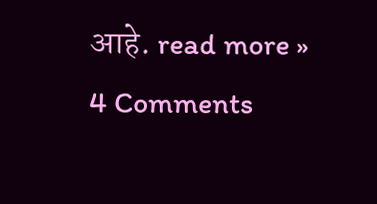आहे. read more »
4 Comments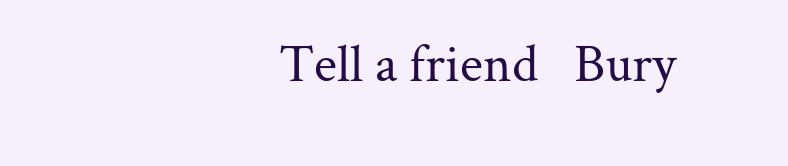Tell a friend   Bury